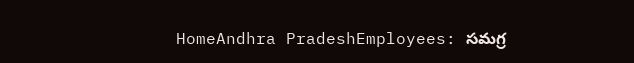HomeAndhra PradeshEmployees: సమగ్ర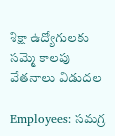శిక్షా ఉద్యోగులకు సమ్మె కాలపు వేతనాలు విడుదల

Employees: సమగ్ర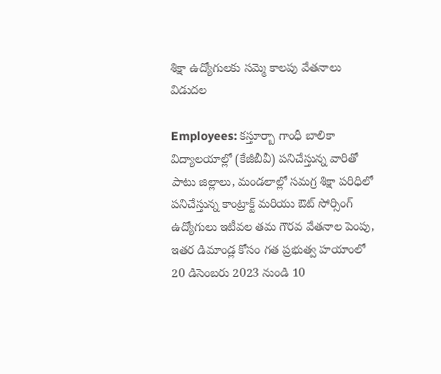శిక్షా ఉద్యోగులకు సమ్మె కాలపు వేతనాలు విడుదల

Employees: కస్తూర్బా గాంధీ బాలికా విద్యాలయాల్లో (కేజీబీవీ) పనిచేస్తున్న వారితో పాటు జిల్లాలు, మండలాల్లో సమగ్ర శిక్షా పరిధిలో పనిచేస్తున్న కాంట్రాక్ట్ మరియు ఔట్ సోర్సింగ్ ఉద్యోగులు ఇటీవల తమ గౌరవ వేతనాల పెంపు, ఇతర డిమాండ్ల కోసం గత ప్రభుత్వ హయాంలో 20 డిసెంబరు 2023 నుండి 10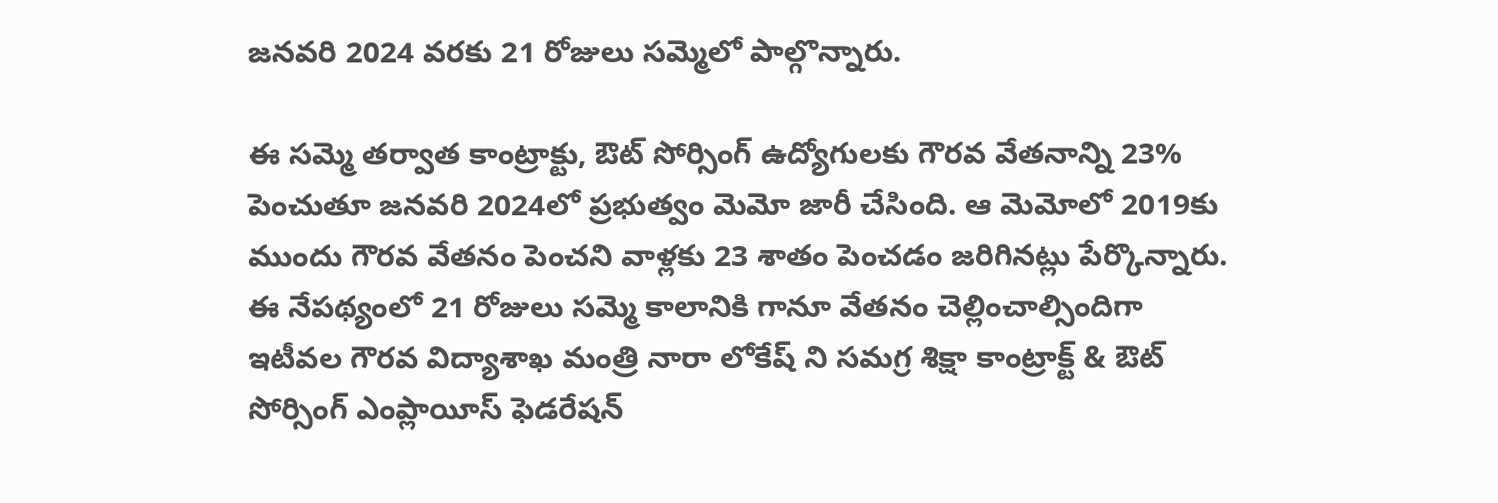జనవరి 2024 వరకు 21 రోజులు సమ్మెలో పాల్గొన్నారు.

ఈ సమ్మె తర్వాత కాంట్రాక్టు, ఔట్ సోర్సింగ్ ఉద్యోగులకు గౌరవ వేతనాన్ని 23% పెంచుతూ జనవరి 2024లో ప్రభుత్వం మెమో జారీ చేసింది. ఆ మెమోలో 2019కు ముందు గౌరవ వేతనం పెంచని వాళ్లకు 23 శాతం పెంచడం జరిగినట్లు పేర్కొన్నారు. ఈ నేపథ్యంలో 21 రోజులు సమ్మె కాలానికి గానూ వేతనం చెల్లించాల్సిందిగా ఇటీవల గౌరవ విద్యాశాఖ మంత్రి నారా లోకేష్ ని సమగ్ర శిక్షా కాంట్రాక్ట్ & ఔట్ సోర్సింగ్ ఎంప్లాయీస్ ఫెడరేషన్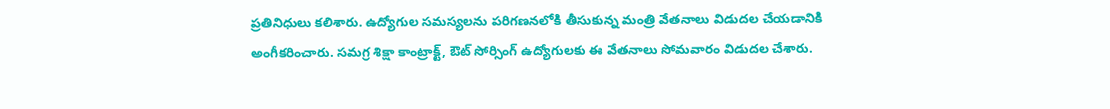ప్రతినిధులు కలిశారు. ఉద్యోగుల సమస్యలను పరిగణనలోకి తీసుకున్న మంత్రి వేతనాలు విడుదల చేయడానికి అంగీకరించారు. సమగ్ర శిక్షా కాంట్రాక్ట్, ఔట్ సోర్సింగ్ ఉద్యోగులకు ఈ వేతనాలు సోమవారం విడుదల చేశారు.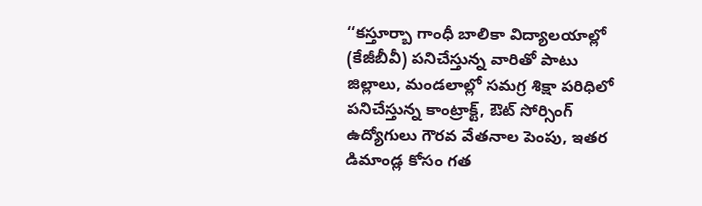‘‘కస్తూర్బా గాంధీ బాలికా విద్యాలయాల్లో (కేజీబీవీ) పనిచేస్తున్న వారితో పాటు జిల్లాలు, మండలాల్లో సమగ్ర శిక్షా పరిధిలో పనిచేస్తున్న కాంట్రాక్ట్, ఔట్ సోర్సింగ్ ఉద్యోగులు గౌరవ వేతనాల పెంపు, ఇతర డిమాండ్ల కోసం గత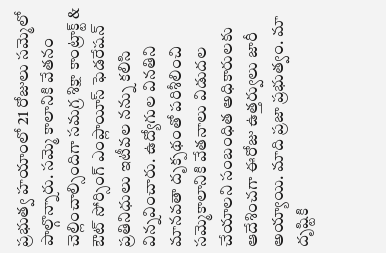ప్రభుత్వ హయాంలో 21 రోజులు సమ్మెలో పాల్గొన్నారు. సమ్మె కాలానికి వేతనం చెల్లించాల్సిందిగా సమగ్ర శిక్షా కాంట్రాక్ట్ & ఔట్ సోర్సింగ్ ఎంప్లాయీస్ ఫెడరేషన్ ప్రతినిధులు ఇటీవల నన్ను కలిసి విన్నవించారు. ఉద్యోగుల వినతిని మానవతా దృక్పథంతో పరిశీలించి సమ్మెకాలానికి వేతనాలు విడుదల చేయాలని సంబంధిత అధికారులకు ఆదేశించగా ఈరోజు ఉత్తర్వులు జారీ అయ్యాయి. మాది ప్రజా ప్రభుత్వం. మా దృష్టికి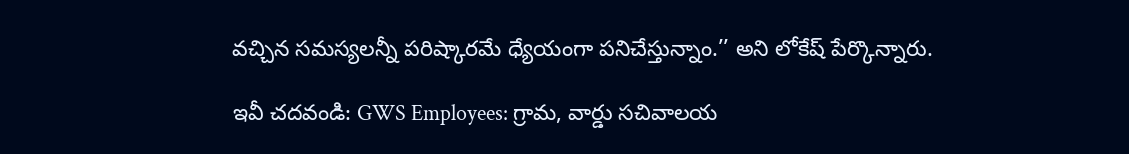వచ్చిన సమస్యలన్నీ పరిష్కారమే ధ్యేయంగా పనిచేస్తున్నాం.’’ అని లోకేష్ పేర్కొన్నారు.

ఇవీ చదవండి: GWS Employees: గ్రామ, వార్డు సచివాలయ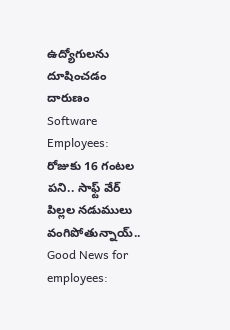ఉద్యోగులను దూషించడం దారుణం
Software Employees: రోజుకు 16 గంటల పని.. సాఫ్ట్ వేర్ పిల్లల నడుములు వంగిపోతున్నాయ్..
Good News for employees: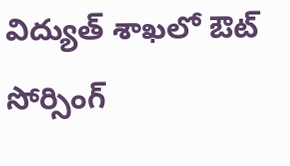విద్యుత్ శాఖలో ఔట్ సోర్సింగ్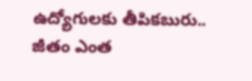ఉద్యోగులకు తీపికబురు.. జీతం ఎంత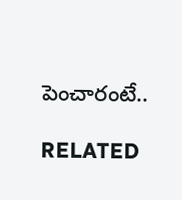పెంచారంటే..

RELATED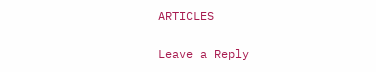ARTICLES

Leave a Reply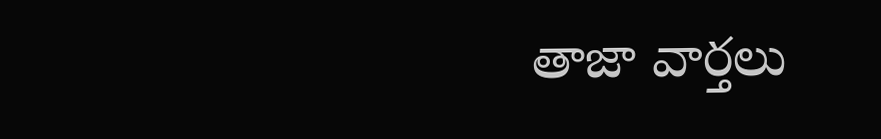తాజా వార్తలు